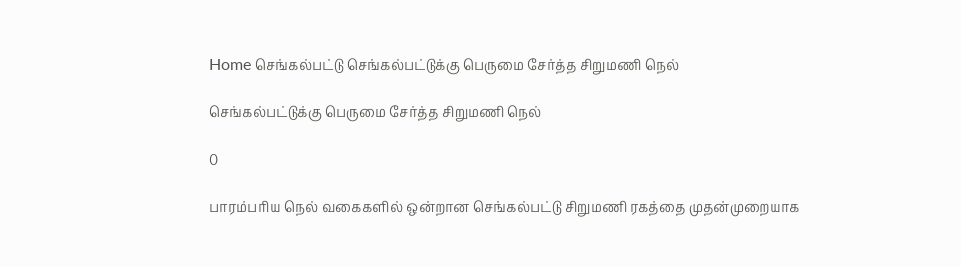Home செங்கல்பட்டு செங்கல்பட்டுக்கு பெருமை சேர்த்த சிறுமணி நெல்

செங்கல்பட்டுக்கு பெருமை சேர்த்த சிறுமணி நெல்

0

பாரம்பரிய நெல் வகைகளில் ஒன்றான செங்கல்பட்டு சிறுமணி ரகத்தை முதன்முறையாக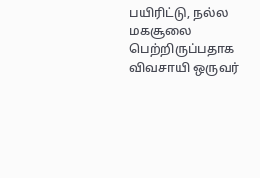பயிரிட்டு, நல்ல மகசூலை பெற்றிருப்பதாக விவசாயி ஒருவர்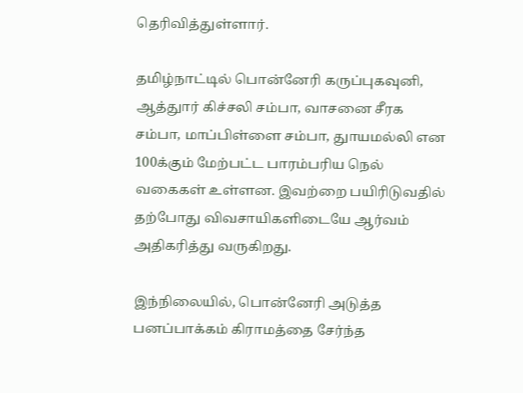தெரிவித்துள்ளார்.

தமிழ்நாட்டில் பொன்னேரி கருப்புகவுனி, ஆத்துார் கிச்சலி சம்பா, வாசனை சீரக சம்பா, மாப்பிள்ளை சம்பா, துாயமல்லி என 100க்கும் மேற்பட்ட பாரம்பரிய நெல் வகைகள் உள்ளன. இவற்றை பயிரிடுவதில் தற்போது விவசாயிகளிடையே ஆர்வம் அதிகரித்து வருகிறது.

இந்நிலையில், பொன்னேரி அடுத்த பனப்பாக்கம் கிராமத்தை சேர்ந்த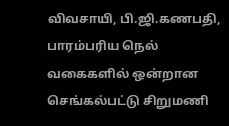விவசாயி, பி.ஜி.கணபதி, பாரம்பரிய நெல் வகைகளில் ஒன்றான செங்கல்பட்டு சிறுமணி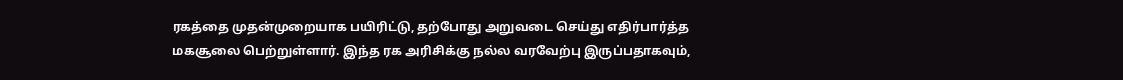ரகத்தை முதன்முறையாக பயிரிட்டு, தற்போது அறுவடை செய்து எதிர்பார்த்த மகசூலை பெற்றுள்ளார். இந்த ரக அரிசிக்கு நல்ல வரவேற்பு இருப்பதாகவும்,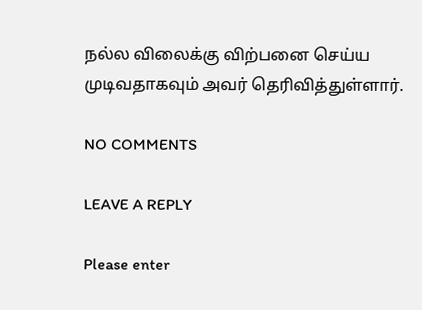நல்ல விலைக்கு விற்பனை செய்ய முடிவதாகவும் அவர் தெரிவித்துள்ளார்.

NO COMMENTS

LEAVE A REPLY

Please enter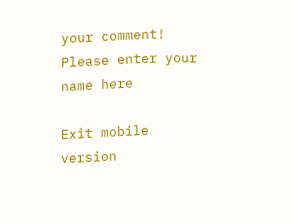your comment!
Please enter your name here

Exit mobile version